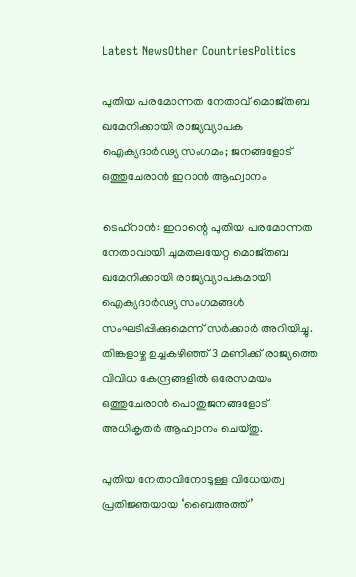Latest NewsOther CountriesPolitics

പുതിയ പരമോന്നത നേതാവ് മൊജ്തബ ഖമേനിക്കായി രാജ്യവ്യാപക ഐക്യദാർഢ്യ സംഗമം; ജനങ്ങളോട് ഒത്തുചേരാൻ ഇറാൻ ആഹ്വാനം

ടെഹ്റാൻ: ഇറാന്റെ പുതിയ പരമോന്നത നേതാവായി ചുമതലയേറ്റ മൊജ്തബ ഖമേനിക്കായി രാജ്യവ്യാപകമായി ഐക്യദാർഢ്യ സംഗമങ്ങൾ സംഘടിപ്പിക്കുമെന്ന് സർക്കാർ അറിയിച്ചു. തിങ്കളാഴ്ച ഉച്ചകഴിഞ്ഞ് 3 മണിക്ക് രാജ്യത്തെ വിവിധ കേന്ദ്രങ്ങളിൽ ഒരേസമയം ഒത്തുചേരാൻ പൊതുജനങ്ങളോട് അധികൃതർ ആഹ്വാനം ചെയ്തു.

പുതിയ നേതാവിനോടുള്ള വിധേയത്വ പ്രതിജ്ഞയായ ‘ബൈഅത്ത്’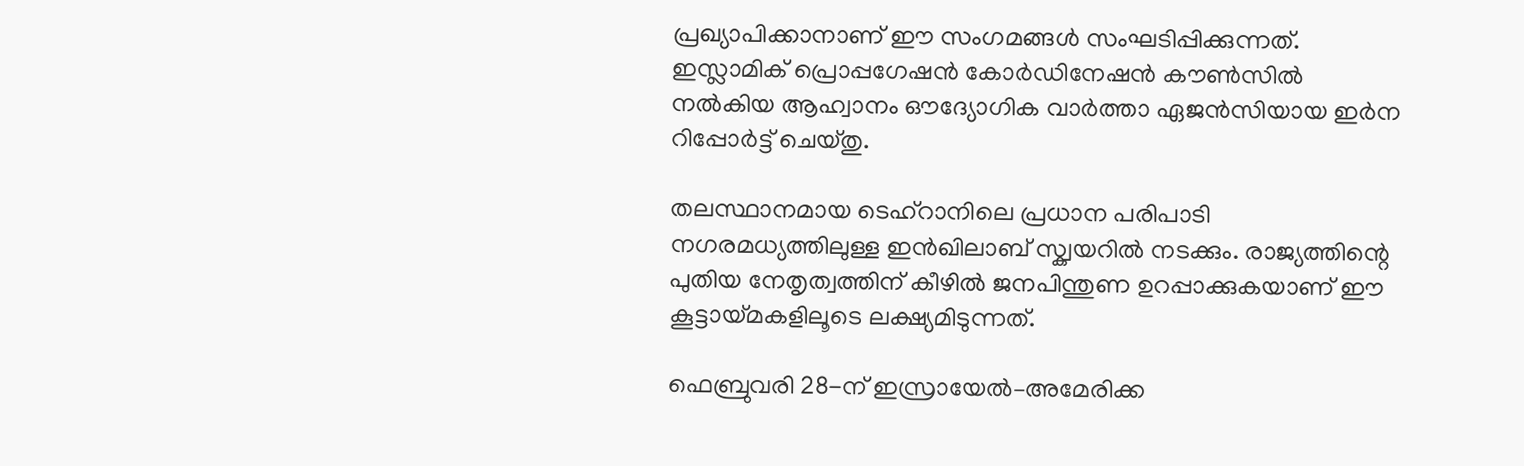പ്രഖ്യാപിക്കാനാണ് ഈ സംഗമങ്ങൾ സംഘടിപ്പിക്കുന്നത്. ഇസ്ലാമിക് പ്രൊപ്പഗേഷൻ കോർഡിനേഷൻ കൗൺസിൽ നൽകിയ ആഹ്വാനം ഔദ്യോഗിക വാർത്താ ഏജൻസിയായ ഇർന റിപ്പോർട്ട് ചെയ്തു.

തലസ്ഥാനമായ ടെഹ്റാനിലെ പ്രധാന പരിപാടി നഗരമധ്യത്തിലുള്ള ഇൻഖിലാബ് സ്ക്വയറിൽ നടക്കും. രാജ്യത്തിന്റെ പുതിയ നേതൃത്വത്തിന് കീഴിൽ ജനപിന്തുണ ഉറപ്പാക്കുകയാണ് ഈ കൂട്ടായ്മകളിലൂടെ ലക്ഷ്യമിടുന്നത്.

ഫെബ്രുവരി 28-ന് ഇസ്രായേൽ–അമേരിക്ക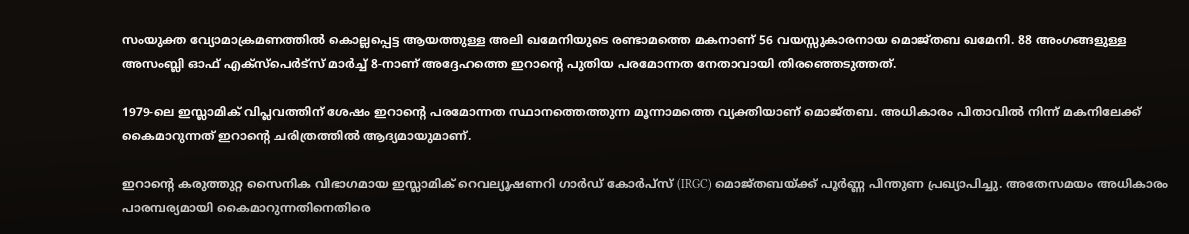സംയുക്ത വ്യോമാക്രമണത്തിൽ കൊല്ലപ്പെട്ട ആയത്തുള്ള അലി ഖമേനിയുടെ രണ്ടാമത്തെ മകനാണ് 56 വയസ്സുകാരനായ മൊജ്തബ ഖമേനി. 88 അംഗങ്ങളുള്ള അസംബ്ലി ഓഫ് എക്സ്പെർട്സ് മാർച്ച് 8-നാണ് അദ്ദേഹത്തെ ഇറാന്റെ പുതിയ പരമോന്നത നേതാവായി തിരഞ്ഞെടുത്തത്.

1979-ലെ ഇസ്ലാമിക് വിപ്ലവത്തിന് ശേഷം ഇറാന്റെ പരമോന്നത സ്ഥാനത്തെത്തുന്ന മൂന്നാമത്തെ വ്യക്തിയാണ് മൊജ്തബ. അധികാരം പിതാവിൽ നിന്ന് മകനിലേക്ക് കൈമാറുന്നത് ഇറാന്റെ ചരിത്രത്തിൽ ആദ്യമായുമാണ്.

ഇറാന്റെ കരുത്തുറ്റ സൈനിക വിഭാഗമായ ഇസ്ലാമിക് റെവല്യൂഷണറി ഗാർഡ് കോർപ്സ് (IRGC) മൊജ്തബയ്ക്ക് പൂർണ്ണ പിന്തുണ പ്രഖ്യാപിച്ചു. അതേസമയം അധികാരം പാരമ്പര്യമായി കൈമാറുന്നതിനെതിരെ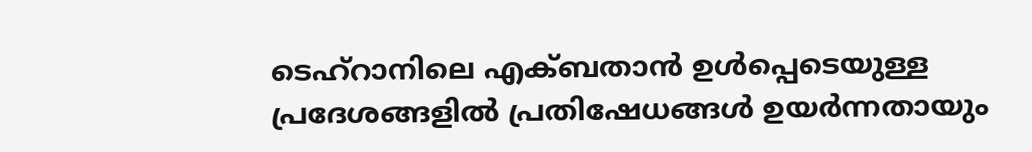ടെഹ്റാനിലെ എക്ബതാൻ ഉൾപ്പെടെയുള്ള പ്രദേശങ്ങളിൽ പ്രതിഷേധങ്ങൾ ഉയർന്നതായും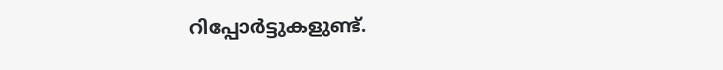റിപ്പോർട്ടുകളുണ്ട്.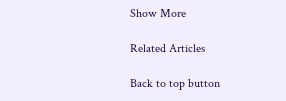Show More

Related Articles

Back to top button